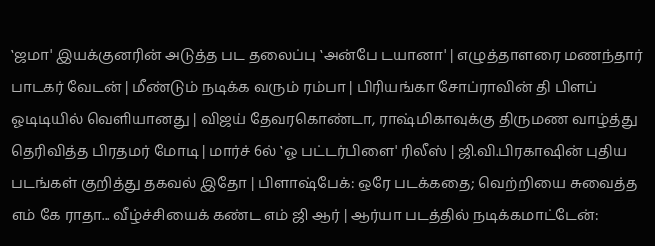‛ஜமா' இயக்குனரின் அடுத்த பட தலைப்பு ‛அன்பே டயானா' | எழுத்தாளரை மணந்தார் பாடகர் வேடன் | மீண்டும் நடிக்க வரும் ரம்பா | பிரியங்கா சோப்ராவின் தி பிளப் ஓடிடியில் வெளியானது | விஜய் தேவரகொண்டா, ராஷ்மிகாவுக்கு திருமண வாழ்த்து தெரிவித்த பிரதமர் மோடி | மார்ச் 6ல் ‛ஓ பட்டர்பிளை' ரிலீஸ் | ஜி.வி.பிரகாஷின் புதிய படங்கள் குறித்து தகவல் இதோ | பிளாஷ்பேக்: ஒரே படக்கதை; வெற்றியை சுவைத்த எம் கே ராதா... வீழ்ச்சியைக் கண்ட எம் ஜி ஆர் | ஆர்யா படத்தில் நடிக்கமாட்டேன்: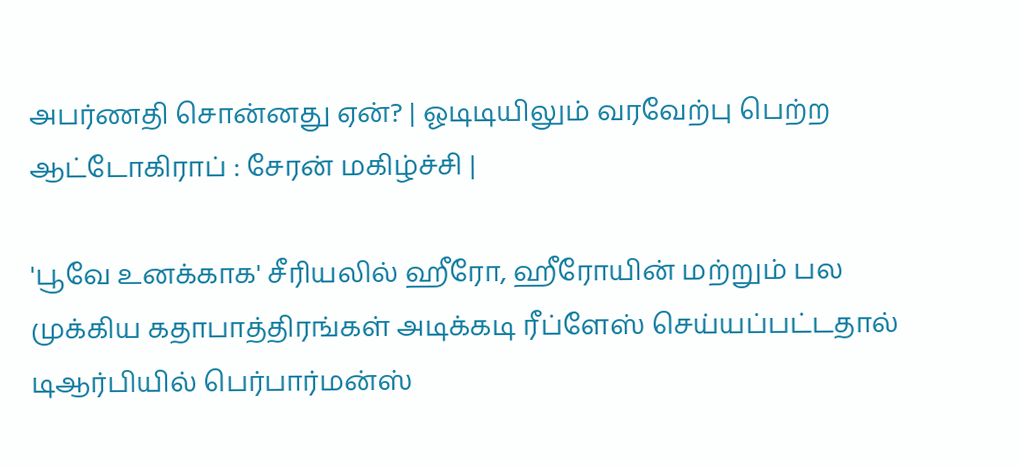அபர்ணதி சொன்னது ஏன்? | ஓடிடியிலும் வரவேற்பு பெற்ற ஆட்டோகிராப் : சேரன் மகிழ்ச்சி |

'பூவே உனக்காக' சீரியலில் ஹீரோ, ஹீரோயின் மற்றும் பல முக்கிய கதாபாத்திரங்கள் அடிக்கடி ரீப்ளேஸ் செய்யப்பட்டதால் டிஆர்பியில் பெர்பார்மன்ஸ்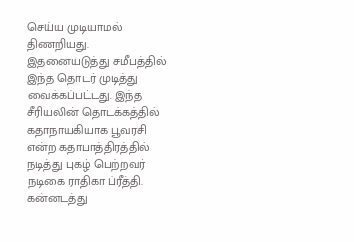செய்ய முடியாமல் திணறியது. இதனையடுத்து சமீபத்தில் இந்த தொடர் முடித்து வைக்கப்பட்டது. இந்த சீரியலின் தொடக்கத்தில் கதாநாயகியாக பூவரசி என்ற கதாபாத்திரத்தில் நடித்து புகழ் பெற்றவர் நடிகை ராதிகா ப்ரீத்தி. கன்னடத்து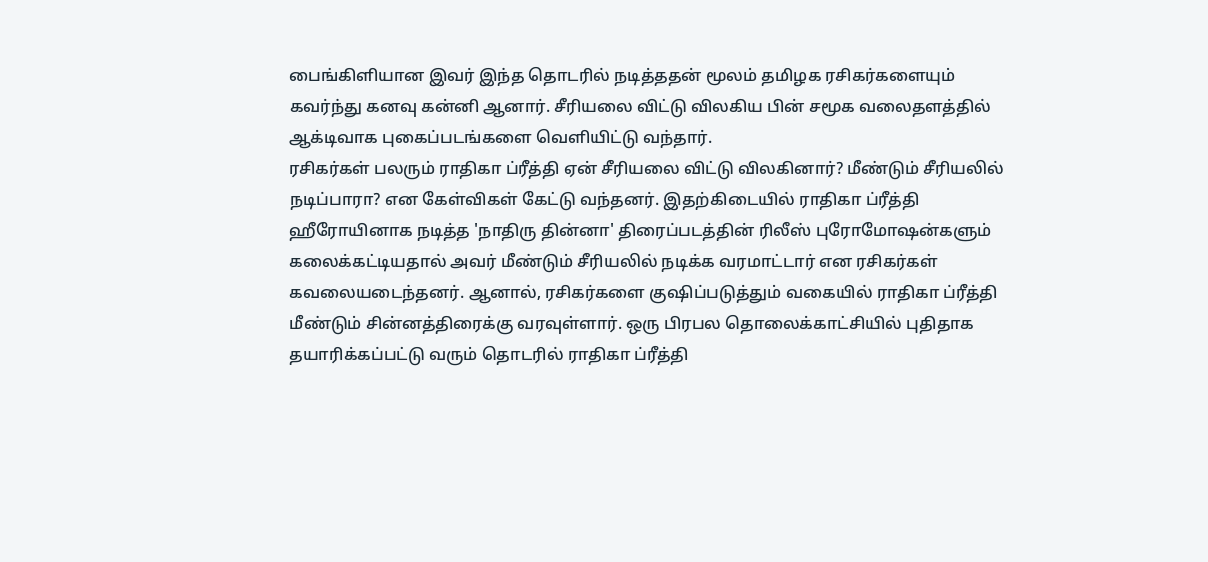பைங்கிளியான இவர் இந்த தொடரில் நடித்ததன் மூலம் தமிழக ரசிகர்களையும் கவர்ந்து கனவு கன்னி ஆனார். சீரியலை விட்டு விலகிய பின் சமூக வலைதளத்தில் ஆக்டிவாக புகைப்படங்களை வெளியிட்டு வந்தார்.
ரசிகர்கள் பலரும் ராதிகா ப்ரீத்தி ஏன் சீரியலை விட்டு விலகினார்? மீண்டும் சீரியலில் நடிப்பாரா? என கேள்விகள் கேட்டு வந்தனர். இதற்கிடையில் ராதிகா ப்ரீத்தி ஹீரோயினாக நடித்த 'நாதிரு தின்னா' திரைப்படத்தின் ரிலீஸ் புரோமோஷன்களும் கலைக்கட்டியதால் அவர் மீண்டும் சீரியலில் நடிக்க வரமாட்டார் என ரசிகர்கள் கவலையடைந்தனர். ஆனால், ரசிகர்களை குஷிப்படுத்தும் வகையில் ராதிகா ப்ரீத்தி மீண்டும் சின்னத்திரைக்கு வரவுள்ளார். ஒரு பிரபல தொலைக்காட்சியில் புதிதாக தயாரிக்கப்பட்டு வரும் தொடரில் ராதிகா ப்ரீத்தி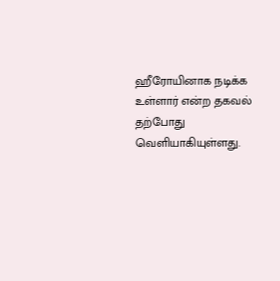ஹீரோயினாக நடிக்க உள்ளார் என்ற தகவல் தற்போது வெளியாகியுள்ளது.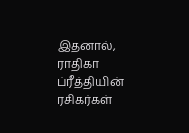இதனால், ராதிகா ப்ரீத்தியின் ரசிகர்கள்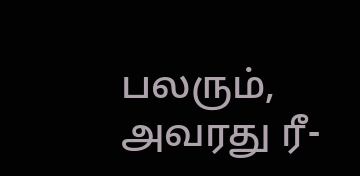பலரும், அவரது ரீ-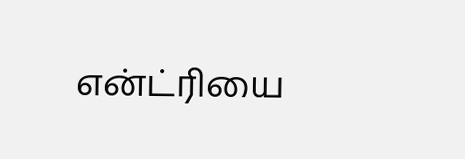என்ட்ரியை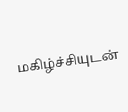மகிழ்ச்சியுடன்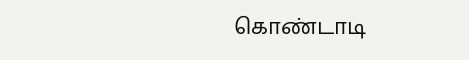கொண்டாடி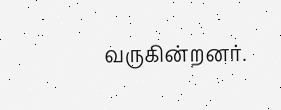வருகின்றனர்.